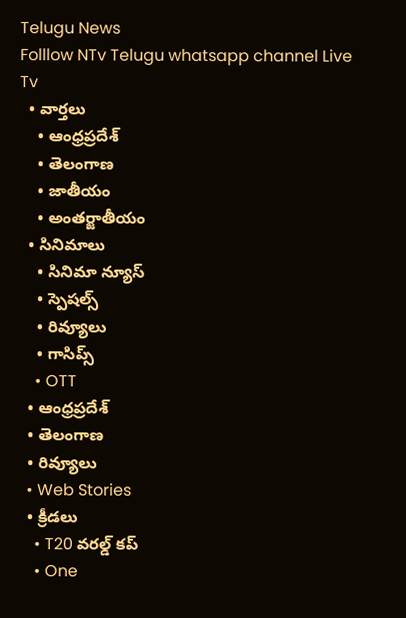Telugu News
Folllow NTv Telugu whatsapp channel Live Tv
  • వార్తలు
    • ఆంధ్రప్రదేశ్
    • తెలంగాణ
    • జాతీయం
    • అంతర్జాతీయం
  • సినిమాలు
    • సినిమా న్యూస్
    • స్పెషల్స్
    • రివ్యూలు
    • గాసిప్స్
    • OTT
  • ఆంధ్రప్రదేశ్
  • తెలంగాణ
  • రివ్యూలు
  • Web Stories
  • క్రీడలు
    • T20 వరల్డ్ కప్
    • One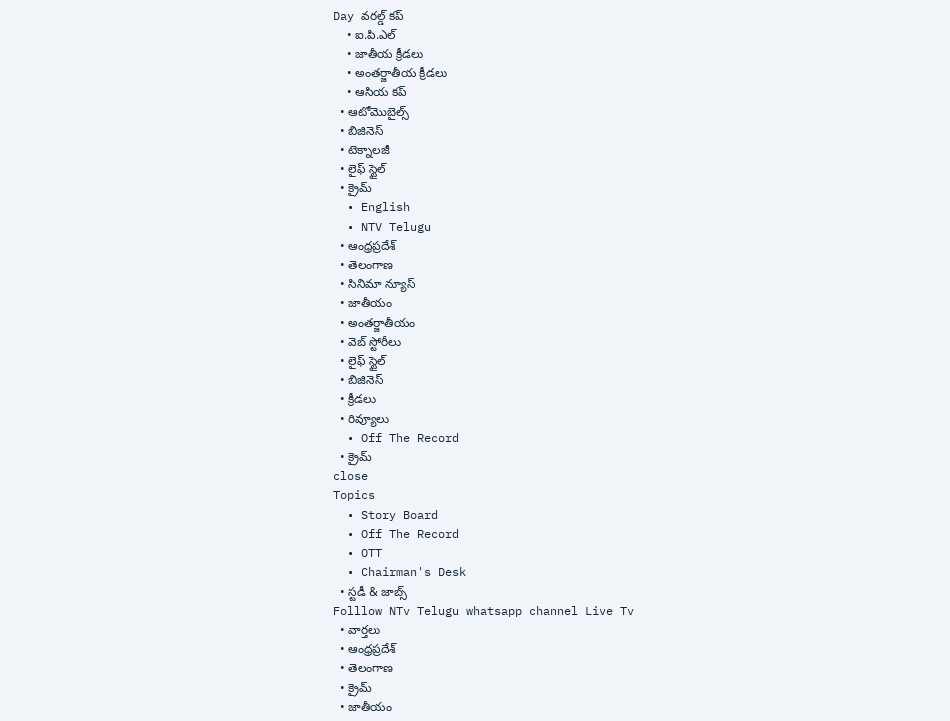Day వరల్డ్ కప్
    • ఐ.పి.ఎల్
    • జాతీయ క్రీడలు
    • అంతర్జాతీయ క్రీడలు
    • ఆసియ కప్
  • ఆటోమొబైల్స్
  • బిజినెస్‌
  • టెక్నాలజీ
  • లైఫ్ స్టైల్
  • క్రైమ్
  • English
  • NTV Telugu
  • ఆంధ్రప్రదేశ్
  • తెలంగాణ
  • సినిమా న్యూస్
  • జాతీయం
  • అంతర్జాతీయం
  • వెబ్ స్టోరీలు
  • లైఫ్ స్టైల్
  • బిజినెస్‌
  • క్రీడలు
  • రివ్యూలు
  • Off The Record
  • క్రైమ్
close
Topics
  • Story Board
  • Off The Record
  • OTT
  • Chairman's Desk
  • స్టడీ & జాబ్స్
Folllow NTv Telugu whatsapp channel Live Tv
  • వార్తలు
  • ఆంధ్రప్రదేశ్
  • తెలంగాణ
  • క్రైమ్
  • జాతీయం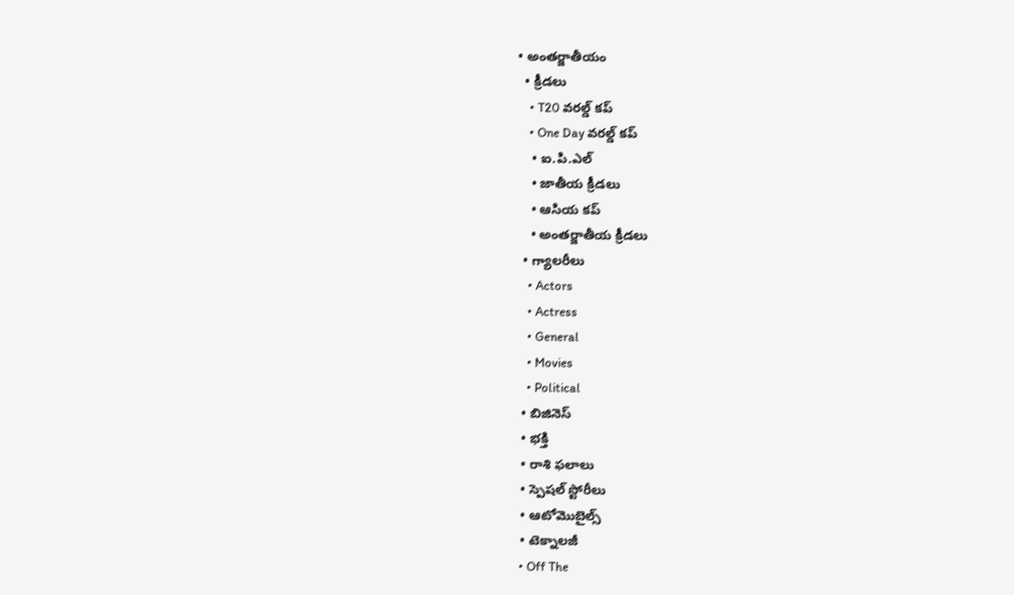• అంతర్జాతీయం
  • క్రీడలు
    • T20 వరల్డ్ కప్
    • One Day వరల్డ్ కప్
    • ఐ.పి.ఎల్
    • జాతీయ క్రీడలు
    • ఆసియ కప్
    • అంతర్జాతీయ క్రీడలు
  • గ్యాలరీలు
    • Actors
    • Actress
    • General
    • Movies
    • Political
  • బిజినెస్‌
  • భక్తి
  • రాశి ఫలాలు
  • స్పెషల్‌ స్టోరీలు
  • ఆటోమొబైల్స్
  • టెక్నాలజీ
  • Off The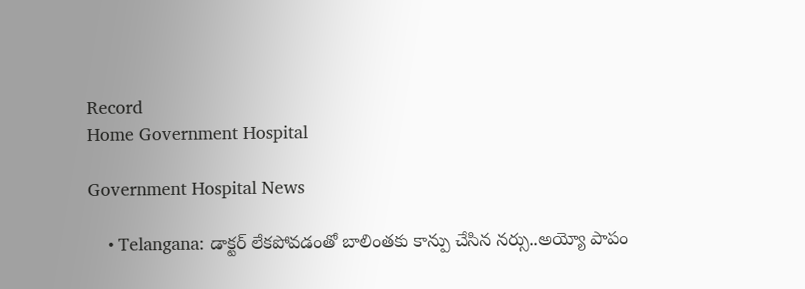Record
Home Government Hospital

Government Hospital News

    • Telangana: డాక్టర్ లేకపోవడంతో బాలింతకు కాన్పు చేసిన నర్సు..అయ్యో పాపం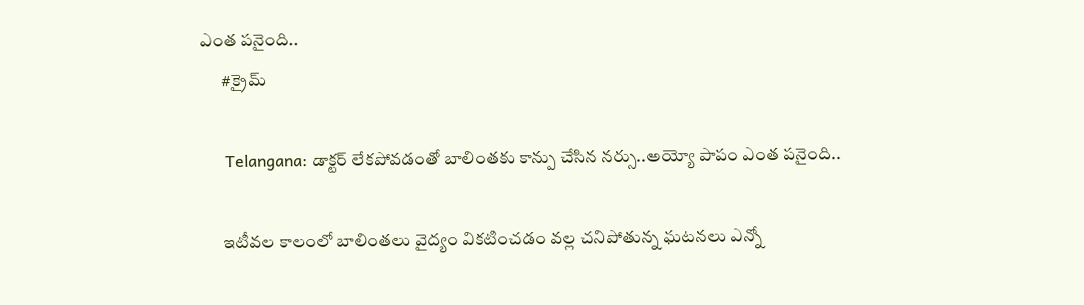ఎంత పనైంది..
      #క్రైమ్

      Telangana: డాక్టర్ లేకపోవడంతో బాలింతకు కాన్పు చేసిన నర్సు..అయ్యో పాపం ఎంత పనైంది..

      ఇటీవల కాలంలో బాలింతలు వైద్యం వికటించడం వల్ల చనిపోతున్న ఘటనలు ఎన్నో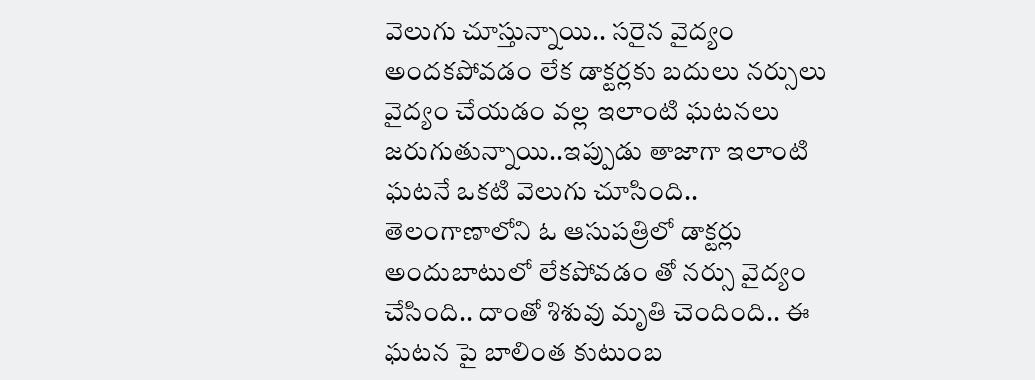వెలుగు చూస్తున్నాయి.. సరైన వైద్యం అందకపోవడం లేక డాక్టర్లకు బదులు నర్సులు వైద్యం చేయడం వల్ల ఇలాంటి ఘటనలు జరుగుతున్నాయి..ఇప్పుడు తాజాగా ఇలాంటి ఘటనే ఒకటి వెలుగు చూసింది.. తెలంగాణాలోని ఓ ఆసుపత్రిలో డాక్టర్లు అందుబాటులో లేకపోవడం తో నర్సు వైద్యం చేసింది.. దాంతో శిశువు మృతి చెందింది.. ఈ ఘటన పై బాలింత కుటుంబ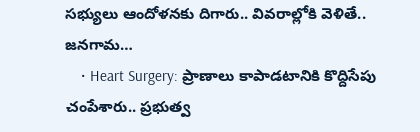సభ్యులు ఆందోళనకు దిగారు.. వివరాల్లోకి వెళితే.. జనగామ…
    • Heart Surgery: ప్రాణాలు కాపాడటానికి కొద్దిసేపు చంపేశారు.. ప్రభుత్వ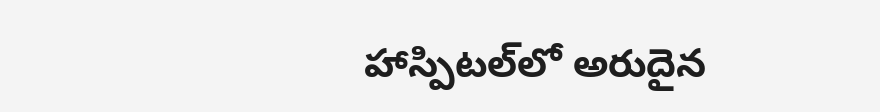హాస్పిటల్‌లో అరుదైన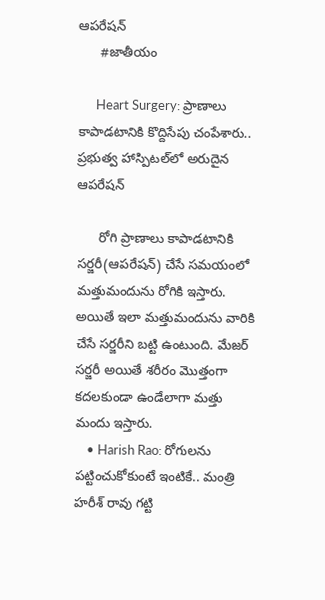ఆపరేషన్‌
      #జాతీయం

      Heart Surgery: ప్రాణాలు కాపాడటానికి కొద్దిసేపు చంపేశారు.. ప్రభుత్వ హాస్పిటల్‌లో అరుదైన ఆపరేషన్‌

      రోగి ప్రాణాలు కాపాడటానికి సర్జరీ(ఆపరేషన్‌) చేసే సమయంలో మత్తుమందును రోగికి ఇస్తారు. అయితే ఇలా మత్తుమందును వారికి చేసే సర్జరీని బట్టి ఉంటుంది. మేజర్‌ సర్జరీ అయితే శరీరం మొత్తంగా కదలకుండా ఉండేలాగా మత్తు మందు ఇస్తారు.
    • Harish Rao: రోగులను పట్టించుకోకుంటే ఇంటికే.. మంత్రి హరీశ్ రావు గట్టి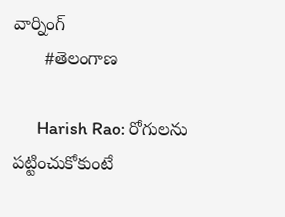వార్నింగ్
      #తెలంగాణ

      Harish Rao: రోగులను పట్టించుకోకుంటే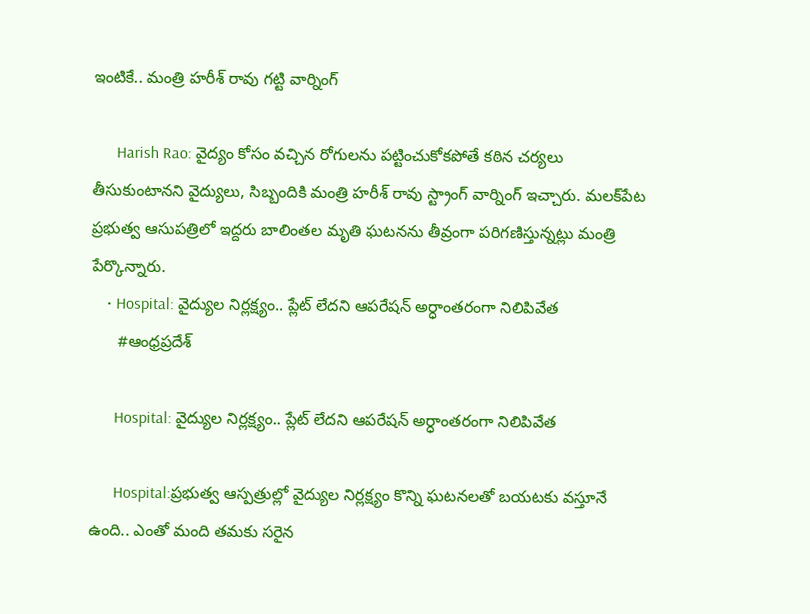ఇంటికే.. మంత్రి హరీశ్ రావు గట్టి వార్నింగ్

      Harish Rao: వైద్యం కోసం వచ్చిన రోగులను పట్టించుకోకపోతే కఠిన చర్యలు తీసుకుంటానని వైద్యులు, సిబ్బందికి మంత్రి హరీశ్ రావు స్ట్రాంగ్ వార్నింగ్ ఇచ్చారు. మలక్‌పేట ప్రభుత్వ ఆసుపత్రిలో ఇద్దరు బాలింతల మృతి ఘటనను తీవ్రంగా పరిగణిస్తున్నట్లు మంత్రి పేర్కొన్నారు.
    • Hospital: వైద్యుల నిర్లక్ష్యం.. ప్లేట్‌ లేదని ఆపరేషన్‌ అర్ధాంతరంగా నిలిపివేత
      #ఆంధ్రప్రదేశ్

      Hospital: వైద్యుల నిర్లక్ష్యం.. ప్లేట్‌ లేదని ఆపరేషన్‌ అర్ధాంతరంగా నిలిపివేత

      Hospital:ప్రభుత్వ ఆస్పత్రుల్లో వైద్యుల నిర్లక్ష్యం కొన్ని ఘటనలతో బయటకు వస్తూనే ఉంది.. ఎంతో మంది తమకు సరైన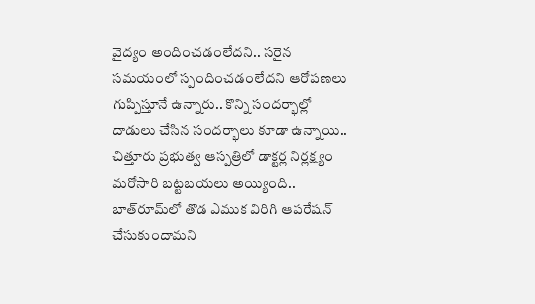వైద్యం అందించడంలేదని.. సరైన సమయంలో స్పందించడంలేదని ఆరోపణలు గుప్పిస్తూనే ఉన్నారు.. కొన్ని సందర్భాల్లో దాడులు చేసిన సందర్భాలు కూడా ఉన్నాయి.. చిత్తూరు ప్రభుత్వ ఆస్పత్రిలో డాక్టర్ల నిర్లక్ష్యం మరోసారి బట్టబయలు అయ్యింది.. బాత్‌రూమ్‌లో తొడ ఎముక విరిగి ఆపరేషన్ చేసుకుందామని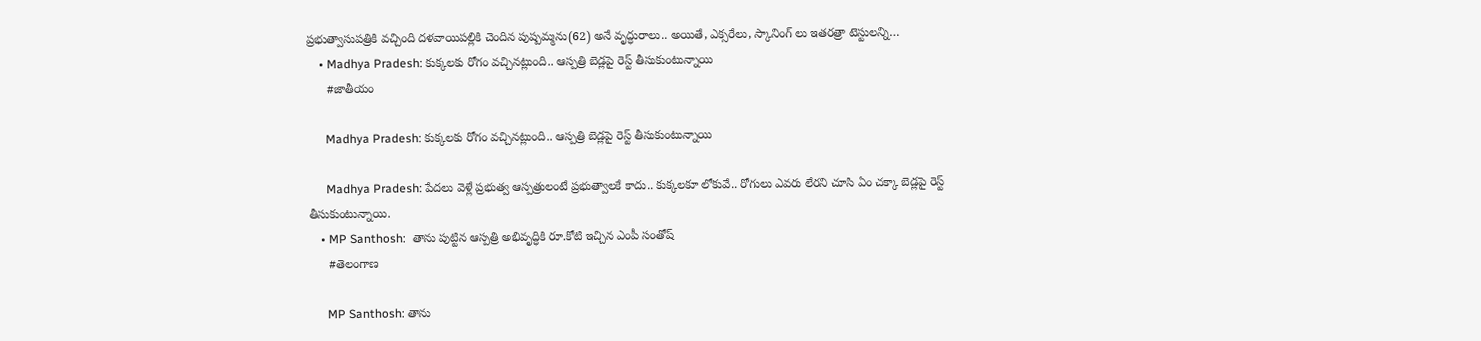ప్రభుత్వాసుపత్రికి వచ్చింది దళవాయిపల్లికి చెందిన పుష్పమ్మను(62) అనే వృద్ధురాలు.. అయితే, ఎక్సరేలు, స్కానింగ్ లు ఇతరత్రా టెస్టులన్ని…
    • Madhya Pradesh: కుక్కలకు రోగం వచ్చినట్లుంది.. ఆస్పత్రి బెడ్లపై రెస్ట్ తీసుకుంటున్నాయి
      #జాతీయం

      Madhya Pradesh: కుక్కలకు రోగం వచ్చినట్లుంది.. ఆస్పత్రి బెడ్లపై రెస్ట్ తీసుకుంటున్నాయి

      Madhya Pradesh: పేదలు వెళ్లే ప్రభుత్వ ఆస్పత్రులంటే ప్రభుత్వాలకే కాదు.. కుక్కలకూ లోకువే.. రోగులు ఎవరు లేరని చూసి ఏం చక్కా బెడ్లపై రెస్ట్ తీసుకుంటున్నాయి.
    • MP Santhosh:  తాను పుట్టిన ఆస్పత్రి అభివృద్ధికి రూ.కోటి ఇచ్చిన ఎంపీ సంతోష్
      #తెలంగాణ

      MP Santhosh: తాను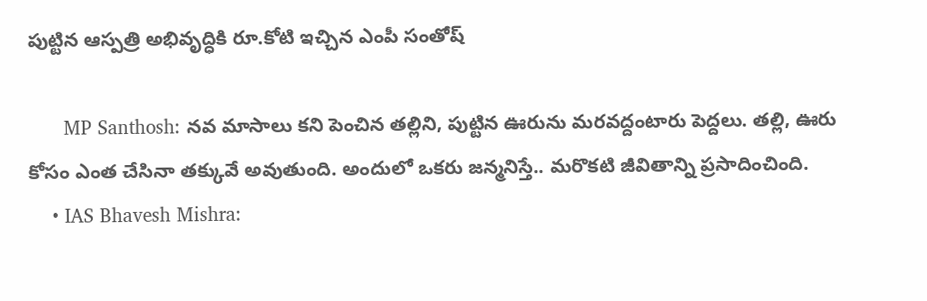పుట్టిన ఆస్పత్రి అభివృద్ధికి రూ.కోటి ఇచ్చిన ఎంపీ సంతోష్

      MP Santhosh: నవ మాసాలు కని పెంచిన తల్లిని, పుట్టిన ఊరును మరవద్దంటారు పెద్దలు. తల్లి, ఊరు కోసం ఎంత చేసినా తక్కువే అవుతుంది. అందులో ఒకరు జన్మనిస్తే.. మరొకటి జీవితాన్ని ప్రసాదించింది.
    • IAS Bhavesh Mishra: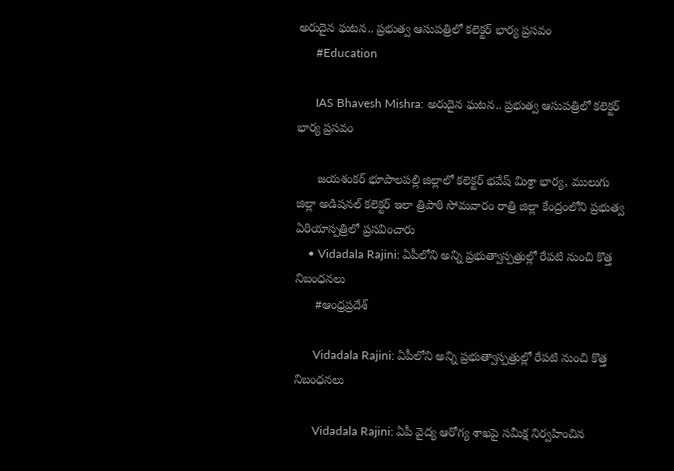అరుదైన ఘటన.. ప్రభుత్వ ఆసుపత్రిలో కలెక్టర్ భార్య ప్రసవం
      #Education

      IAS Bhavesh Mishra: అరుదైన ఘటన.. ప్రభుత్వ ఆసుపత్రిలో కలెక్టర్ భార్య ప్రసవం

      జయశంకర్ భూపాలపల్లి జిల్లాలో కలెక్టర్ భవేష్ మిశ్రా భార్య, ములుగు జిల్లా అడిషనల్ కలెక్టర్ ఇలా త్రిపాఠి సోమవారం రాత్రి జిల్లా కేంద్రంలోని ప్రభుత్వ ఏరియాస్పత్రిలో ప్రసవించారు
    • Vidadala Rajini: ఏపీలోని అన్ని ప్రభుత్వాస్పత్రుల్లో రేపటి నుంచి కొత్త నిబంధనలు
      #ఆంధ్రప్రదేశ్

      Vidadala Rajini: ఏపీలోని అన్ని ప్రభుత్వాస్పత్రుల్లో రేపటి నుంచి కొత్త నిబంధనలు

      Vidadala Rajini: ఏపీ వైద్య ఆరోగ్య శాఖపై సమీక్ష నిర్వహించిన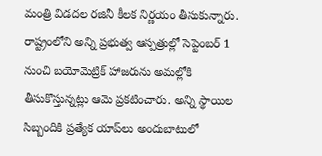మంత్రి విడదల రజినీ కీలక నిర్ణయం తీసుకున్నారు. రాష్ట్రంలోని అన్ని ప్రభుత్వ ఆస్పత్రుల్లో సెప్టెంబర్ 1 నుంచి బయోమెట్రిక్ హాజరును అమల్లోకి తీసుకొస్తున్నట్లు ఆమె ప్రకటించారు. అన్ని స్థాయిల సిబ్బందికి ప్రత్యేక యాప్‌లు అందుబాటులో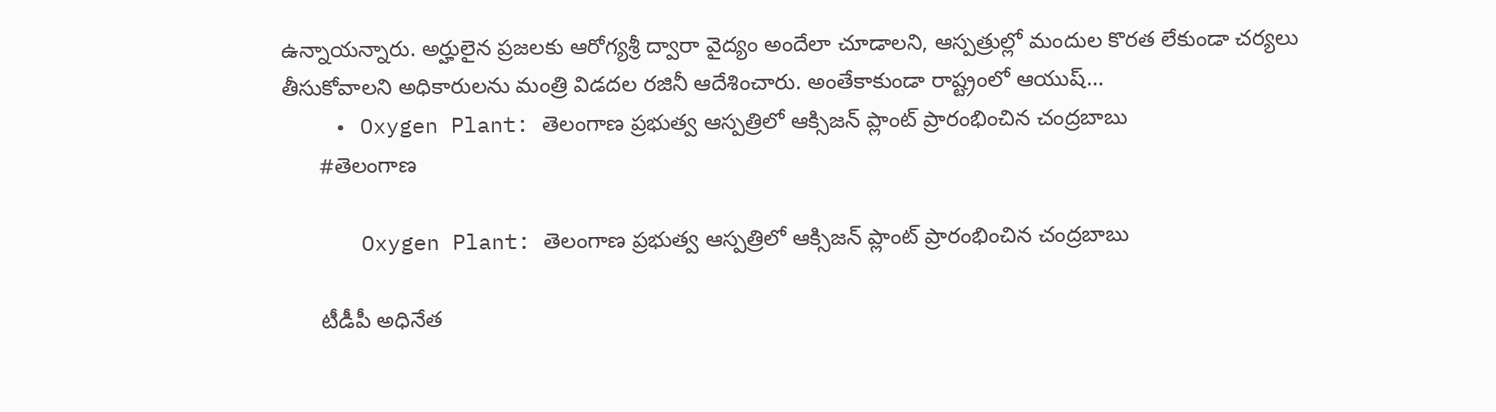ఉన్నాయన్నారు. అర్హులైన ప్రజలకు ఆరోగ్యశ్రీ ద్వారా వైద్యం అందేలా చూడాలని, ఆస్పత్రుల్లో మందుల కొరత లేకుండా చర్యలు తీసుకోవాలని అధికారులను మంత్రి విడదల రజినీ ఆదేశించారు. అంతేకాకుండా రాష్ట్రంలో ఆయుష్…
    • Oxygen Plant: తెలంగాణ ప్రభుత్వ ఆస్పత్రిలో ఆక్సిజన్ ప్లాంట్ ప్రారంభించిన చంద్రబాబు
      #తెలంగాణ

      Oxygen Plant: తెలంగాణ ప్రభుత్వ ఆస్పత్రిలో ఆక్సిజన్ ప్లాంట్ ప్రారంభించిన చంద్రబాబు

      టీడీపీ అధినేత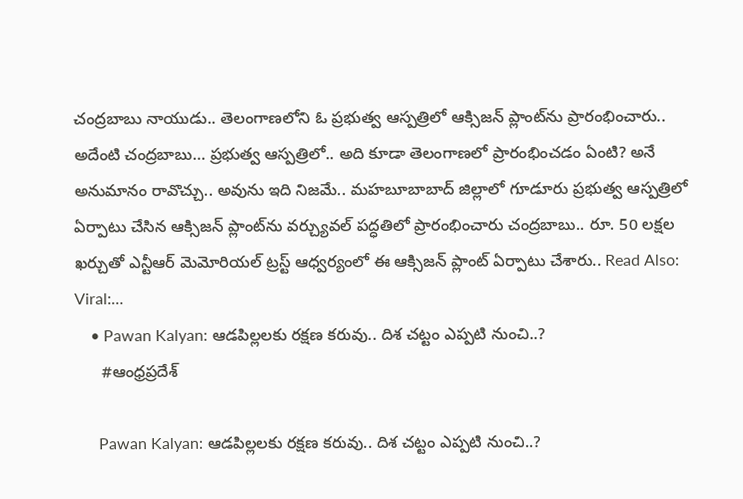చంద్రబాబు నాయుడు.. తెలంగాణలోని ఓ ప్రభుత్వ ఆస్పత్రిలో ఆక్సిజన్ ప్లాంట్‌ను ప్రారంభించారు.. అదేంటి చంద్రబాబు… ప్రభుత్వ ఆస్పత్రిలో.. అది కూడా తెలంగాణలో ప్రారంభించడం ఏంటి? అనే అనుమానం రావొచ్చు.. అవును ఇది నిజమే.. మహబూబాబాద్ జిల్లాలో గూడూరు ప్రభుత్వ ఆస్పత్రిలో ఏర్పాటు చేసిన ఆక్సిజన్ ప్లాంట్‌ను వర్చ్యువల్‌ పద్ధతిలో ప్రారంభించారు చంద్రబాబు.. రూ. 50 లక్షల ఖర్చుతో ఎన్టీఆర్ మెమోరియల్ ట్రస్ట్ ఆధ్వర్యంలో ఈ ఆక్సిజన్ ప్లాంట్ ఏర్పాటు చేశారు.. Read Also: Viral:…
    • Pawan Kalyan: ఆడపిల్లలకు రక్షణ కరువు.. దిశ చట్టం ఎప్పటి నుంచి..?
      #ఆంధ్రప్రదేశ్

      Pawan Kalyan: ఆడపిల్లలకు రక్షణ కరువు.. దిశ చట్టం ఎప్పటి నుంచి..?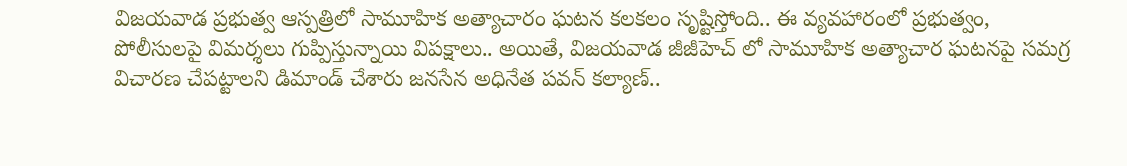విజయవాడ ప్రభుత్వ ఆస్పత్రిలో సామూహిక అత్యాచారం ఘటన కలకలం సృష్టిస్తోంది.. ఈ వ్యవహారంలో ప్రభుత్వం, పోలీసులపై విమర్శలు గుప్పిస్తున్నాయి విపక్షాలు.. అయితే, విజయవాడ జీజీహెచ్ లో సామూహిక అత్యాచార ఘటనపై సమగ్ర విచారణ చేపట్టాలని డిమాండ్‌ చేశారు జనసేన అధినేత పవన్‌ కల్యాణ్..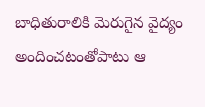బాధితురాలికి మెరుగైన వైద్యం అందించటంతోపాటు ఆ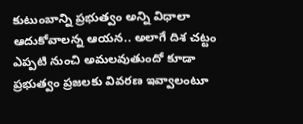కుటుంబాన్ని ప్రభుత్వం అన్ని విధాలా ఆదుకోవాలన్న ఆయన.. అలాగే దిశ చట్టం ఎప్పటి నుంచి అమలవుతుందో కూడా ప్రభుత్వం ప్రజలకు వివరణ ఇవ్వాలంటూ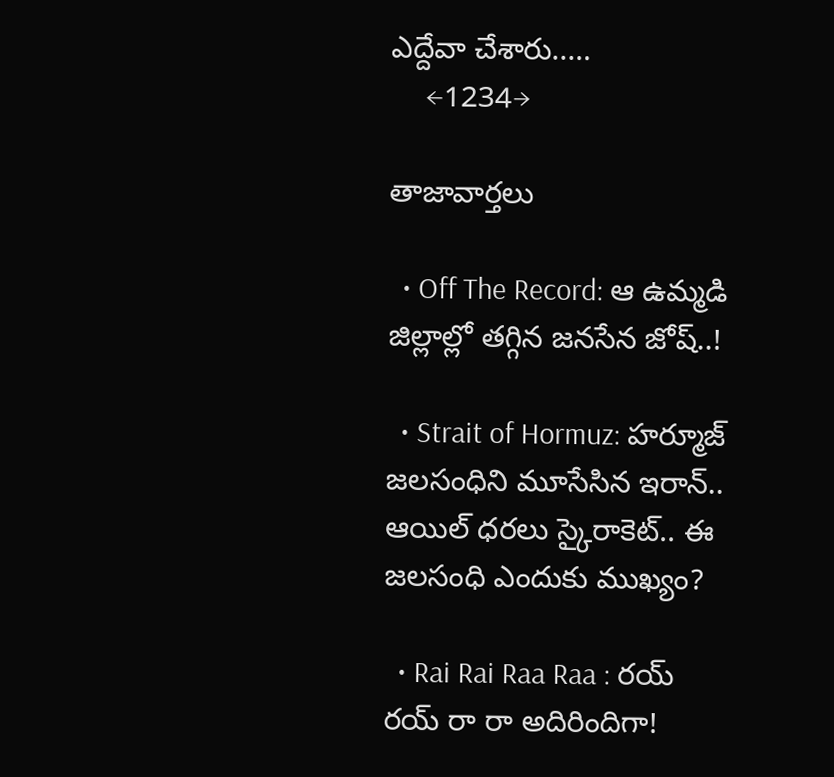ఎద్దేవా చేశారు..…
    ←1234→

తాజావార్తలు

  • Off The Record: ఆ ఉమ్మడి జిల్లాల్లో తగ్గిన జనసేన జోష్..!

  • Strait of Hormuz: హర్మూజ్‌ జలసంధిని మూసేసిన ఇరాన్.. ఆయిల్ ధరలు స్కైరాకెట్.. ఈ జలసంధి ఎందుకు ముఖ్యం?

  • Rai Rai Raa Raa : రయ్ రయ్ రా రా అదిరిందిగా!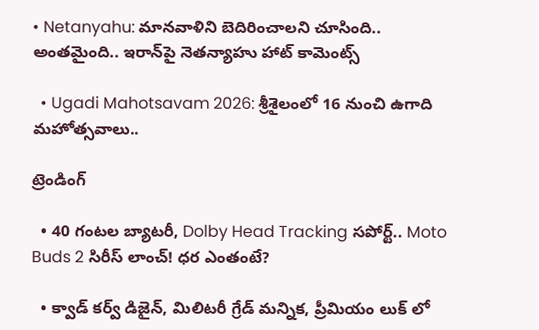• Netanyahu: మానవాళిని బెదిరించాలని చూసింది.. అంతమైంది.. ఇరాన్‌పై నెతన్యాహు హాట్ కామెంట్స్

  • Ugadi Mahotsavam 2026: శ్రీశైలంలో 16 నుంచి ఉగాది మహోత్సవాలు..

ట్రెండింగ్‌

  • 40 గంటల బ్యాటరీ, Dolby Head Tracking సపోర్ట్.. Moto Buds 2 సిరీస్ లాంచ్! ధర ఎంతంటే?

  • క్వాడ్ కర్వ్ డిజైన్, మిలిటరీ గ్రేడ్ మన్నిక, ప్రీమియం లుక్ లో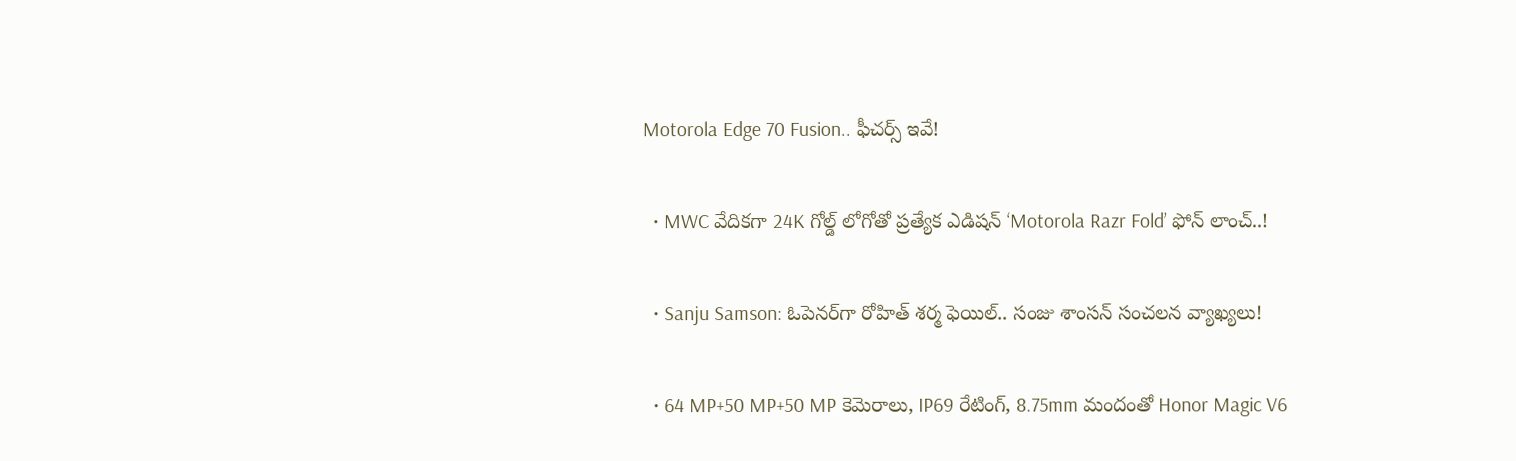Motorola Edge 70 Fusion.. ఫీచర్స్ ఇవే!

  • MWC వేదికగా 24K గోల్డ్ లోగోతో ప్రత్యేక ఎడిషన్ ‘Motorola Razr Fold’ ఫోన్ లాంచ్..!

  • Sanju Samson: ఓపెనర్‌గా రోహిత్ శర్మ ఫెయిల్.. సంజు శాంసన్ సంచలన వ్యాఖ్యలు!

  • 64 MP+50 MP+50 MP కెమెరాలు, IP69 రేటింగ్, 8.75mm మందంతో Honor Magic V6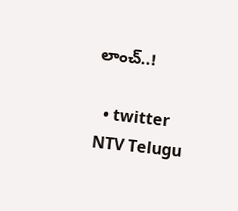లాంచ్..!

  • twitter
NTV Telugu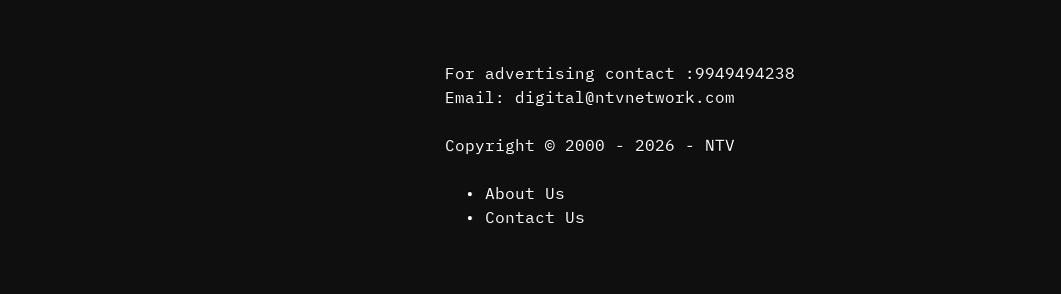For advertising contact :9949494238
Email: digital@ntvnetwork.com

Copyright © 2000 - 2026 - NTV

  • About Us
  • Contact Us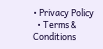• Privacy Policy
  • Terms & Conditions